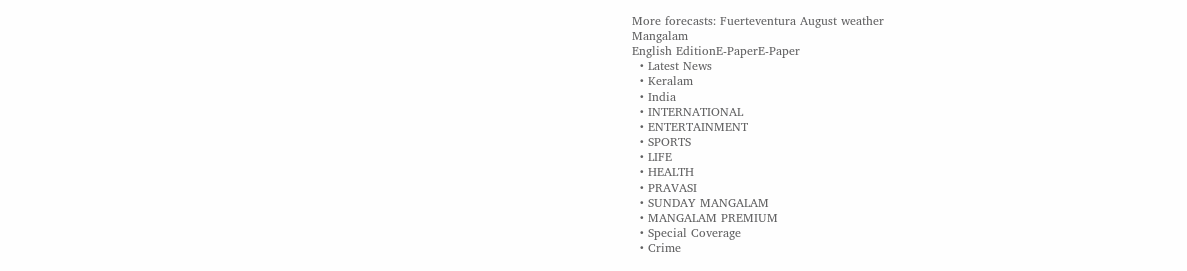More forecasts: Fuerteventura August weather
Mangalam
English EditionE-PaperE-Paper
  • Latest News
  • Keralam
  • India
  • INTERNATIONAL
  • ENTERTAINMENT
  • SPORTS
  • LIFE
  • HEALTH
  • PRAVASI
  • SUNDAY MANGALAM
  • MANGALAM PREMIUM
  • Special Coverage
  • Crime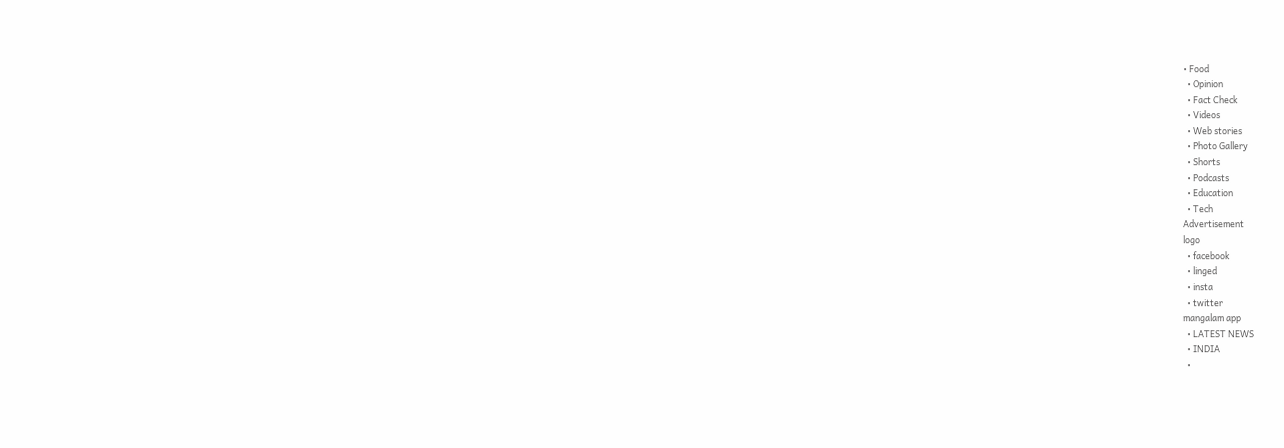• Food
  • Opinion
  • Fact Check
  • Videos
  • Web stories
  • Photo Gallery
  • Shorts
  • Podcasts
  • Education
  • Tech
Advertisement
logo
  • facebook
  • linged
  • insta
  • twitter
mangalam app
  • LATEST NEWS
  • INDIA
  •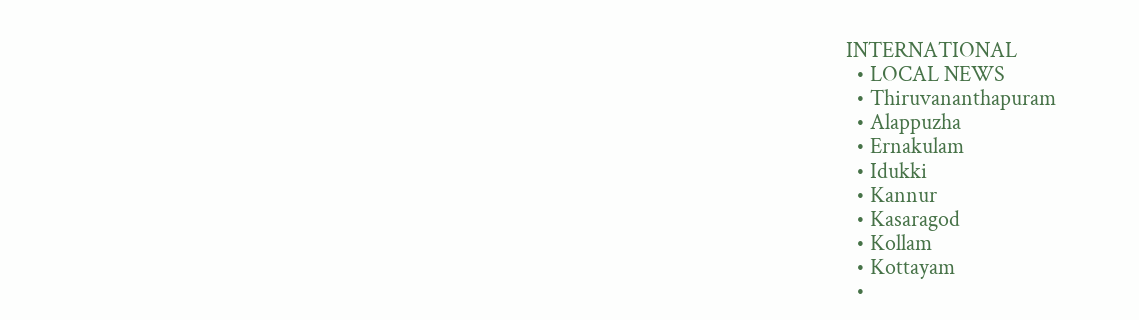INTERNATIONAL
  • LOCAL NEWS
  • Thiruvananthapuram
  • Alappuzha
  • Ernakulam
  • Idukki
  • Kannur
  • Kasaragod
  • Kollam
  • Kottayam
  •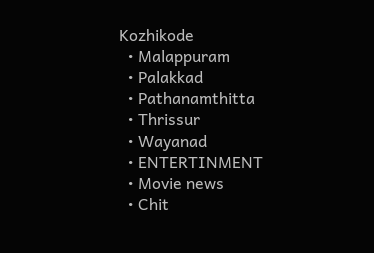Kozhikode
  • Malappuram
  • Palakkad
  • Pathanamthitta
  • Thrissur
  • Wayanad
  • ENTERTINMENT
  • Movie news
  • Chit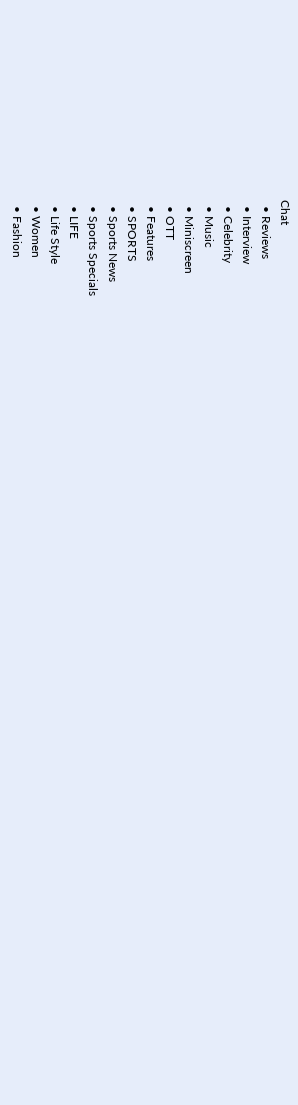Chat
  • Reviews
  • Interview
  • Celebrity
  • Music
  • Miniscreen
  • OTT
  • Features
  • SPORTS
  • Sports News
  • Sports Specials
  • LIFE
  • Life Style
  • Women
  • Fashion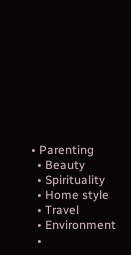• Parenting
  • Beauty
  • Spirituality
  • Home style
  • Travel
  • Environment
  •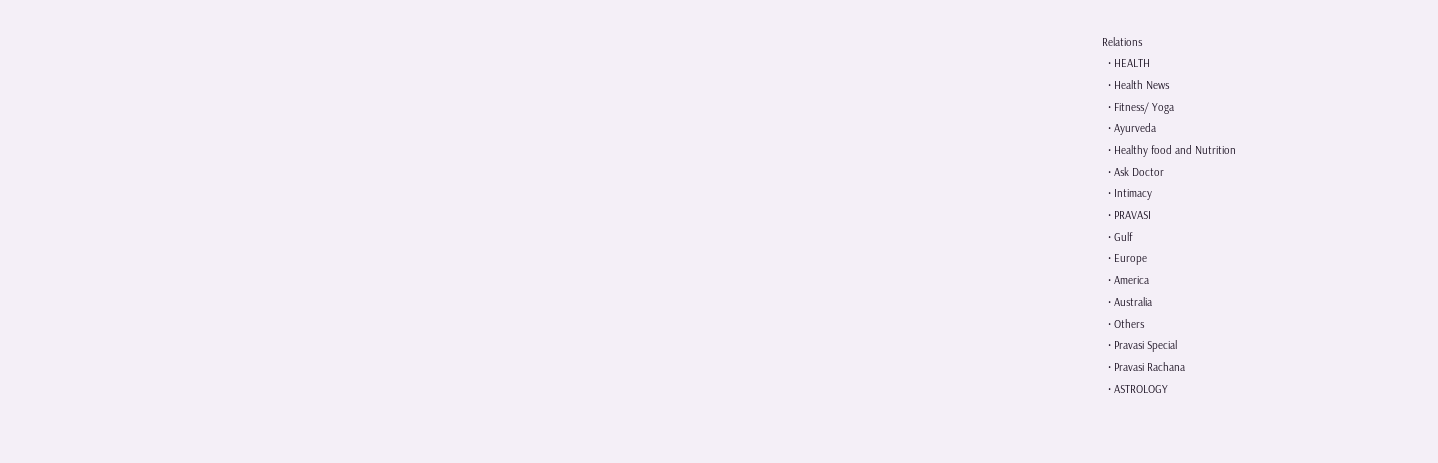Relations
  • HEALTH
  • Health News
  • Fitness/ Yoga
  • Ayurveda
  • Healthy food and Nutrition
  • Ask Doctor
  • Intimacy
  • PRAVASI
  • Gulf
  • Europe
  • America
  • Australia
  • Others
  • Pravasi Special
  • Pravasi Rachana
  • ASTROLOGY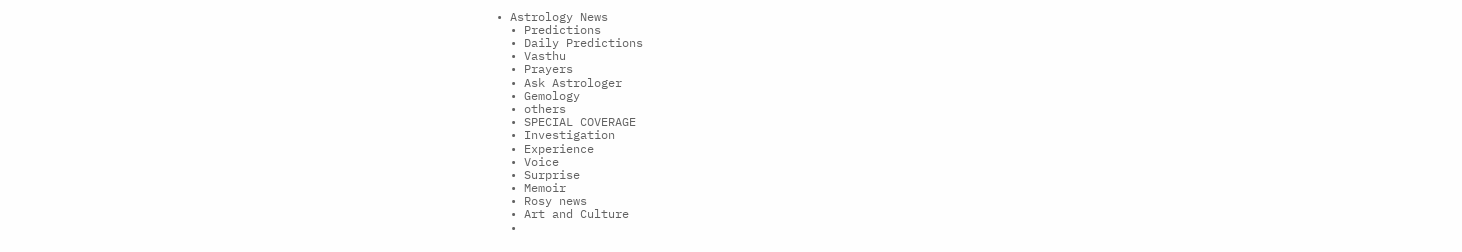• Astrology News
  • Predictions
  • Daily Predictions
  • Vasthu
  • Prayers
  • Ask Astrologer
  • Gemology
  • others
  • SPECIAL COVERAGE
  • Investigation
  • Experience
  • Voice
  • Surprise
  • Memoir
  • Rosy news
  • Art and Culture
  •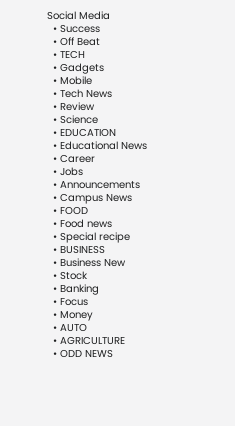Social Media
  • Success
  • Off Beat
  • TECH
  • Gadgets
  • Mobile
  • Tech News
  • Review
  • Science
  • EDUCATION
  • Educational News
  • Career
  • Jobs
  • Announcements
  • Campus News
  • FOOD
  • Food news
  • Special recipe
  • BUSINESS
  • Business New
  • Stock
  • Banking
  • Focus
  • Money
  • AUTO
  • AGRICULTURE
  • ODD NEWS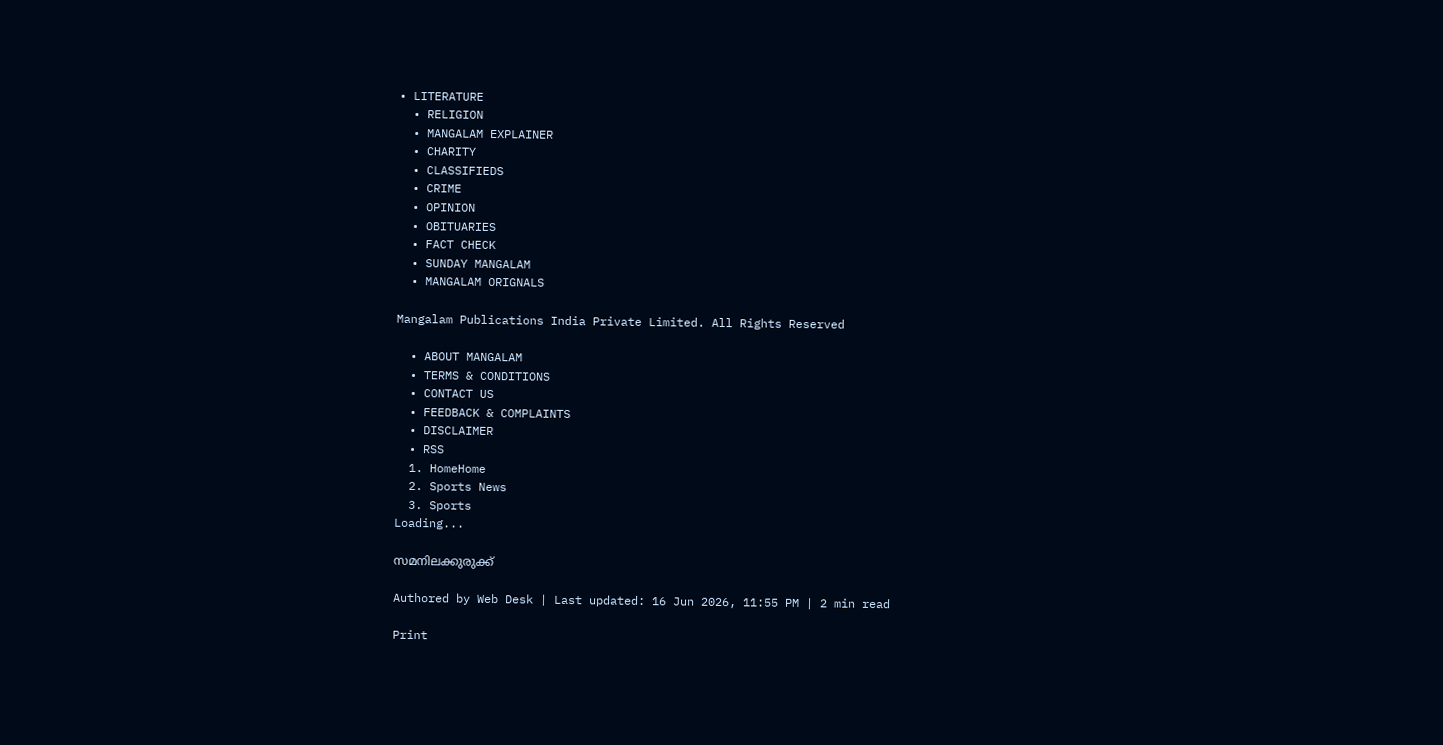• LITERATURE
  • RELIGION
  • MANGALAM EXPLAINER
  • CHARITY
  • CLASSIFIEDS
  • CRIME
  • OPINION
  • OBITUARIES
  • FACT CHECK
  • SUNDAY MANGALAM
  • MANGALAM ORIGNALS

Mangalam Publications India Private Limited. All Rights Reserved

  • ABOUT MANGALAM
  • TERMS & CONDITIONS
  • CONTACT US
  • FEEDBACK & COMPLAINTS
  • DISCLAIMER
  • RSS
  1. HomeHome
  2. Sports News
  3. Sports
Loading...

സമനിലക്കുരുക്ക്‌

Authored by Web Desk | Last updated: 16 Jun 2026, 11:55 PM | 2 min read

Print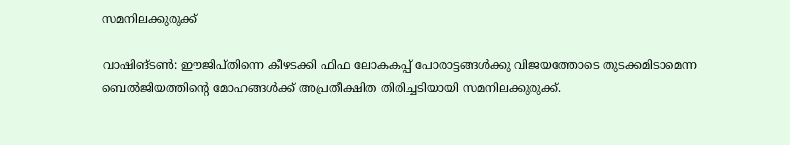സമനിലക്കുരുക്ക്‌

വാഷിങ്‌ടണ്‍: ഈജിപ്‌തിന്നെ കീഴടക്കി ഫിഫ ലോകകപ്പ്‌ പോരാട്ടങ്ങള്‍ക്കു വിജയത്തോടെ തുടക്കമിടാമെന്ന ബെല്‍ജിയത്തിന്റെ മോഹങ്ങള്‍ക്ക്‌ അപ്രതീക്ഷിത തിരിച്ചടിയായി സമനിലക്കുരുക്ക്‌.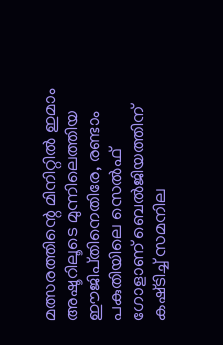മത്സരത്തിന്റെ മിനിറ്റില്‍ ഇമാം അഷൂറിലൂടെ മുന്നിലെത്തിയ ഈജിപ്‌തിനെതിരേ, രണ്ടാം പകുതിയിലെ സെല്‍ഫ്‌ ഗോളാണ്‌ ബെല്‍ജിയത്തിന്‌ കഷ്‌ടിച്ച്‌ സമനില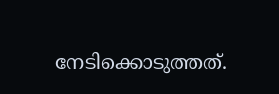നേടിക്കൊടുത്തത്‌.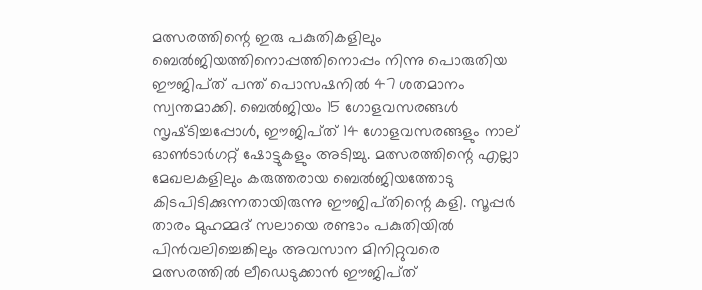മത്സരത്തിന്റെ ഇരു പകുതികളിലും ബെല്‍ജിയത്തിനൊപ്പത്തിനൊപ്പം നിന്നു പൊരുതിയ ഈജിപ്‌ത് പന്ത്‌ പൊസഷനില്‍ 47 ശതമാനം സ്വന്തമാക്കി. ബെല്‍ജിയം 15 ഗോളവസരങ്ങള്‍ സൃഷ്‌ടിച്ചപ്പോള്‍, ഈജിപ്‌ത് 14 ഗോളവസരങ്ങളും നാല്‌ ഓണ്‍ടാര്‍ഗറ്റ്‌ ഷോട്ടുകളും അടിച്ചു. മത്സരത്തിന്റെ എല്ലാ മേഖലകളിലും കരുത്തരായ ബെല്‍ജിയത്തോടു കിടപിടിക്കുന്നതായിരുന്നു ഈജിപ്‌തിന്റെ കളി. സൂപ്പര്‍ താരം മുഹമ്മദ്‌ സലായെ രണ്ടാം പകുതിയില്‍ പിന്‍വലിച്ചെങ്കിലും അവസാന മിനിറ്റുവരെ മത്സരത്തില്‍ ലീഡെടുക്കാന്‍ ഈജിപ്‌ത്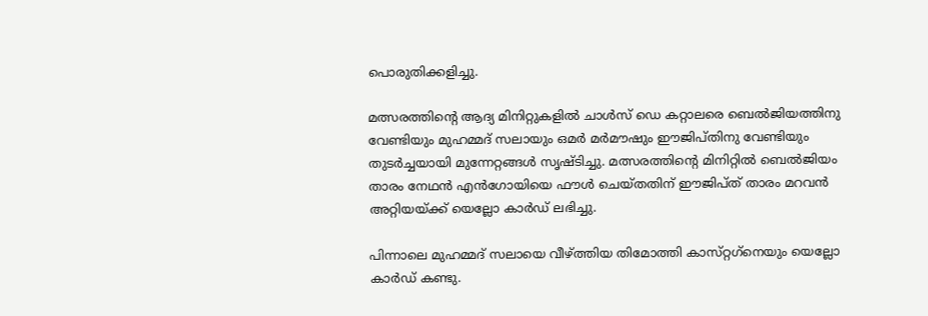പൊരുതിക്കളിച്ചു.

മത്സരത്തിന്റെ ആദ്യ മിനിറ്റുകളില്‍ ചാള്‍സ്‌ ഡെ കറ്റാലരെ ബെല്‍ജിയത്തിനു വേണ്ടിയും മുഹമ്മദ്‌ സലായും ഒമര്‍ മര്‍മൗഷും ഈജിപ്‌തിനു വേണ്ടിയും തുടര്‍ച്ചയായി മുന്നേറ്റങ്ങള്‍ സൃഷ്‌ടിച്ചു. മത്സരത്തിന്റെ മിനിറ്റില്‍ ബെല്‍ജിയം താരം നേഥന്‍ എന്‍ഗോയിയെ ഫൗള്‍ ചെയ്‌തതിന്‌ ഈജിപ്‌ത് താരം മറവന്‍ അറ്റിയയ്‌ക്ക് യെല്ലോ കാര്‍ഡ്‌ ലഭിച്ചു.

പിന്നാലെ മുഹമ്മദ്‌ സലായെ വീഴ്‌ത്തിയ തിമോത്തി കാസ്‌റ്റഗ്‌നെയും യെല്ലോ കാര്‍ഡ്‌ കണ്ടു.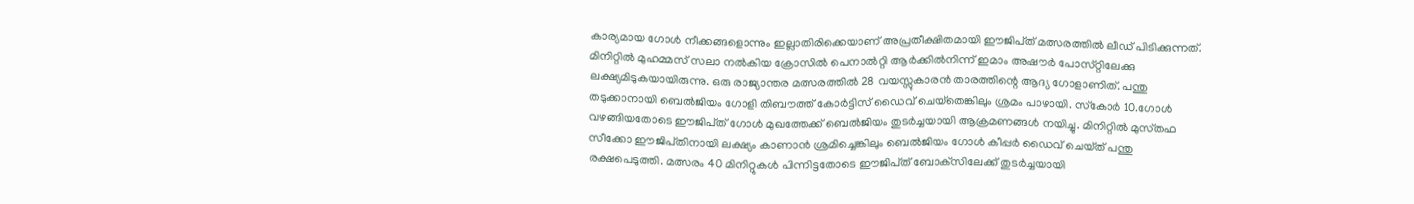കാര്യമായ ഗോള്‍ നീക്കങ്ങളൊന്നും ഇല്ലാതിരിക്കെയാണ്‌ അപ്രതീക്ഷിതമായി ഈജിപ്‌ത് മത്സരത്തില്‍ ലീഡ്‌ പിടിക്കുന്നത്‌. മിനിറ്റില്‍ മുഹമ്മസ്‌ സലാ നല്‍കിയ ക്രോസില്‍ പെനാല്‍റ്റി ആര്‍ക്കില്‍നിന്ന്‌ ഇമാം അഷൗര്‍ പോസ്‌റ്റിലേക്കു ലക്ഷ്യമിടുകയായിരുന്നു. ഒരു രാജ്യാന്തര മത്സരത്തില്‍ 28 വയസ്സുകാരന്‍ താരത്തിന്റെ ആദ്യ ഗോളാണിത്‌. പന്തു തടുക്കാനായി ബെല്‍ജിയം ഗോളി തിബൗത്ത്‌ കോര്‍ട്ടിസ്‌ ഡൈവ്‌ ചെയ്‌തെങ്കിലും ശ്രമം പാഴായി. സ്‌കോര്‍ 10.ഗോള്‍ വഴങ്ങിയതോടെ ഈജിപ്‌ത് ഗോള്‍ മുഖത്തേക്ക്‌ ബെല്‍ജിയം തുടര്‍ച്ചയായി ആക്രമണങ്ങള്‍ നയിച്ചു. മിനിറ്റില്‍ മുസ്‌തഫ സീക്കോ ഈജിപ്‌തിനായി ലക്ഷ്യം കാണാന്‍ ശ്രമിച്ചെങ്കിലും ബെല്‍ജിയം ഗോള്‍ കീപ്പര്‍ ഡൈവ്‌ ചെയ്‌ത് പന്തു രക്ഷപെടുത്തി. മത്സരം 40 മിനിറ്റുകള്‍ പിന്നിട്ടതോടെ ഈജിപ്‌ത് ബോക്‌സിലേക്ക്‌ തുടര്‍ച്ചയായി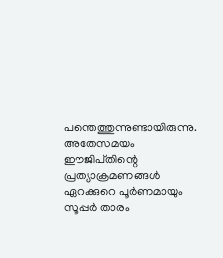പന്തെത്തുന്നുണ്ടായിരുന്നു. അതേസമയം ഈജിപ്‌തിന്റെ പ്രത്യാക്രമണങ്ങള്‍ ഏറക്കുറെ പൂര്‍ണമായും സൂപ്പര്‍ താരം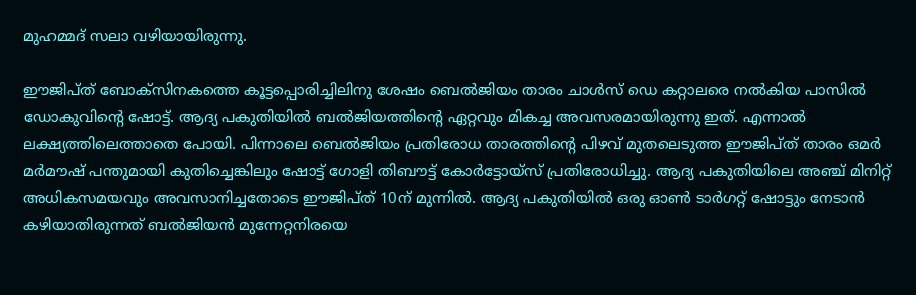മുഹമ്മദ്‌ സലാ വഴിയായിരുന്നു.

ഈജിപ്‌ത് ബോക്‌സിനകത്തെ കൂട്ടപ്പൊരിച്ചിലിനു ശേഷം ബെല്‍ജിയം താരം ചാള്‍സ്‌ ഡെ കറ്റാലരെ നല്‍കിയ പാസില്‍ ഡോകുവിന്റെ ഷോട്ട്‌. ആദ്യ പകുതിയില്‍ ബല്‍ജിയത്തിന്റെ ഏറ്റവും മികച്ച അവസരമായിരുന്നു ഇത്‌. എന്നാല്‍ ലക്ഷ്യത്തിലെത്താതെ പോയി. പിന്നാലെ ബെല്‍ജിയം പ്രതിരോധ താരത്തിന്റെ പിഴവ്‌ മുതലെടുത്ത ഈജിപ്‌ത് താരം ഒമര്‍ മര്‍മൗഷ്‌ പന്തുമായി കുതിച്ചെങ്കിലും ഷോട്ട്‌ ഗോളി തിബൗട്ട്‌ കോര്‍ട്ടോയ്‌സ് പ്രതിരോധിച്ചു. ആദ്യ പകുതിയിലെ അഞ്ച്‌ മിനിറ്റ്‌ അധികസമയവും അവസാനിച്ചതോടെ ഈജിപ്‌ത് 10ന്‌ മുന്നില്‍. ആദ്യ പകുതിയില്‍ ഒരു ഓണ്‍ ടാര്‍ഗറ്റ്‌ ഷോട്ടും നേടാന്‍ കഴിയാതിരുന്നത്‌ ബല്‍ജിയന്‍ മുന്നേറ്റനിരയെ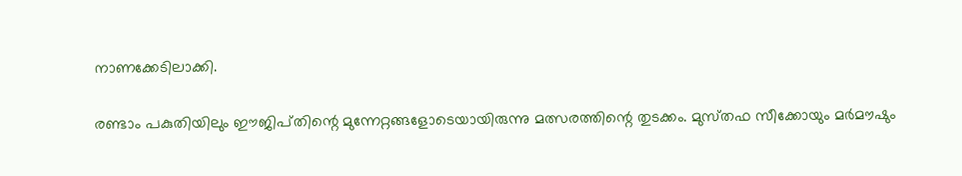നാണക്കേടിലാക്കി.

രണ്ടാം പകുതിയിലും ഈജിപ്‌തിന്റെ മുന്നേറ്റങ്ങളോടെയായിരുന്നു മത്സരത്തിന്റെ തുടക്കം. മുസ്‌തഫ സീക്കോയും മര്‍മൗഷും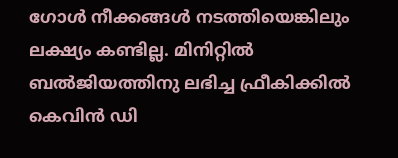ഗോള്‍ നീക്കങ്ങള്‍ നടത്തിയെങ്കിലും ലക്ഷ്യം കണ്ടില്ല. മിനിറ്റില്‍ ബല്‍ജിയത്തിനു ലഭിച്ച ഫ്രീകിക്കില്‍ കെവിന്‍ ഡി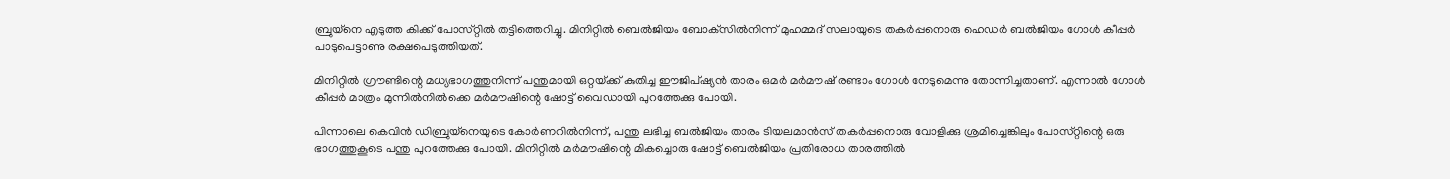ബ്രുയ്‌നെ എടുത്ത കിക്ക്‌ പോസ്‌റ്റില്‍ തട്ടിത്തെറിച്ചു. മിനിറ്റില്‍ ബെല്‍ജിയം ബോക്‌സില്‍നിന്ന്‌ മുഹമ്മദ്‌ സലായുടെ തകര്‍പ്പനൊരു ഹെഡര്‍ ബല്‍ജിയം ഗോള്‍ കീപ്പര്‍ പാടുപെട്ടാണു രക്ഷപെടുത്തിയത്‌.

മിനിറ്റില്‍ ഗ്രൗണ്ടിന്റെ മധ്യഭാഗത്തുനിന്ന്‌ പന്തുമായി ഒറ്റയ്‌ക്ക് കുതിച്ച ഈജിപ്‌ഷ്യന്‍ താരം ഒമര്‍ മര്‍മൗഷ്‌ രണ്ടാം ഗോള്‍ നേടുമെന്നു തോന്നിച്ചതാണ്‌. എന്നാല്‍ ഗോള്‍ കീപ്പര്‍ മാത്രം മുന്നില്‍നില്‍ക്കെ മര്‍മൗഷിന്റെ ഷോട്ട്‌ വൈഡായി പുറത്തേക്കു പോയി.

പിന്നാലെ കെവിന്‍ ഡിബ്രുയ്‌നെയുടെ കോര്‍ണറില്‍നിന്ന്‌, പന്തു ലഭിച്ച ബല്‍ജിയം താരം ടിയലമാന്‍സ്‌ തകര്‍പ്പനൊരു വോളിക്കു ശ്രമിച്ചെങ്കിലും പോസ്‌റ്റിന്റെ ഒരു ഭാഗത്തുകൂടെ പന്തു പുറത്തേക്കു പോയി. മിനിറ്റില്‍ മര്‍മൗഷിന്റെ മികച്ചൊരു ഷോട്ട്‌ ബെല്‍ജിയം പ്രതിരോധ താരത്തില്‍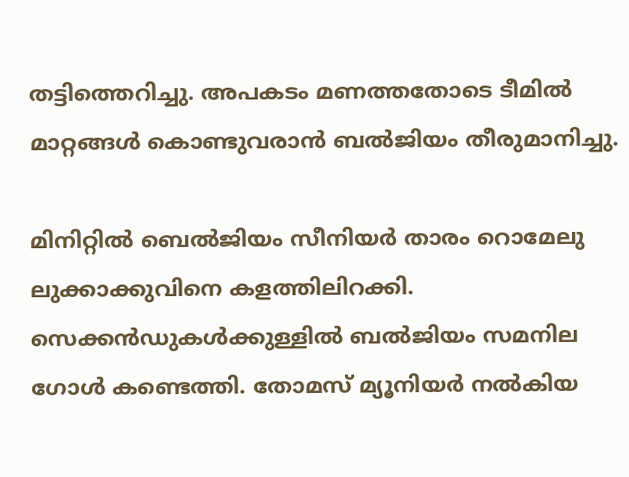തട്ടിത്തെറിച്ചു. അപകടം മണത്തതോടെ ടീമില്‍ മാറ്റങ്ങള്‍ കൊണ്ടുവരാന്‍ ബല്‍ജിയം തീരുമാനിച്ചു.

മിനിറ്റില്‍ ബെല്‍ജിയം സീനിയര്‍ താരം റൊമേലു ലുക്കാക്കുവിനെ കളത്തിലിറക്കി. സെക്കന്‍ഡുകള്‍ക്കുള്ളില്‍ ബല്‍ജിയം സമനില ഗോള്‍ കണ്ടെത്തി. തോമസ്‌ മ്യൂനിയര്‍ നല്‍കിയ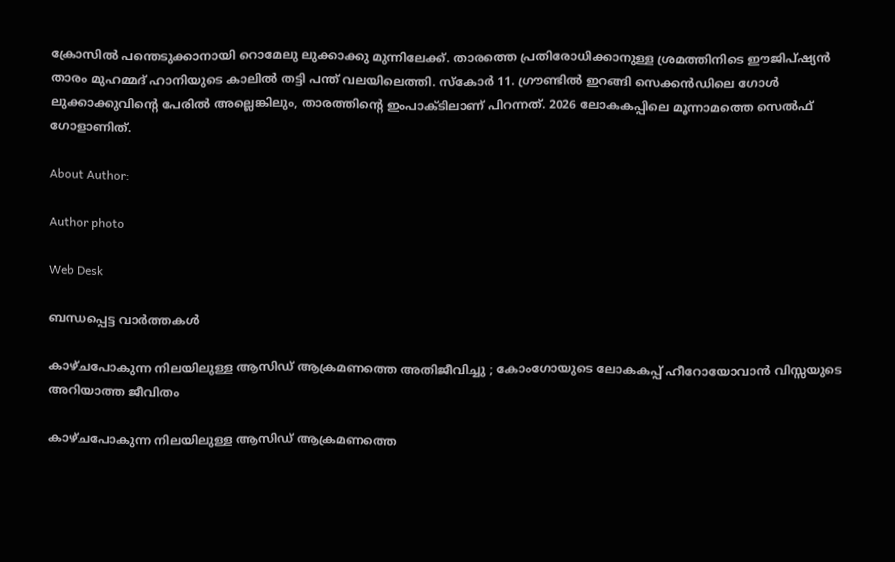ക്രോസില്‍ പന്തെടുക്കാനായി റൊമേലു ലുക്കാക്കു മുന്നിലേക്ക്‌. താരത്തെ പ്രതിരോധിക്കാനുള്ള ശ്രമത്തിനിടെ ഈജിപ്‌ഷ്യന്‍ താരം മുഹമ്മദ്‌ ഹാനിയുടെ കാലില്‍ തട്ടി പന്ത്‌ വലയിലെത്തി. സ്‌കോര്‍ 11. ഗ്രൗണ്ടില്‍ ഇറങ്ങി സെക്കന്‍ഡിലെ ഗോള്‍ ലുക്കാക്കുവിന്റെ പേരില്‍ അല്ലെങ്കിലും, താരത്തിന്റെ ഇംപാക്‌ടിലാണ്‌ പിറന്നത്‌. 2026 ലോകകപ്പിലെ മൂന്നാമത്തെ സെല്‍ഫ്‌ ഗോളാണിത്‌.

About Author:

Author photo

Web Desk

ബന്ധപ്പെട്ട വാർത്തകൾ

കാഴ്ചപോകുന്ന നിലയിലുള്ള ആസിഡ് ആക്രമണത്തെ അതിജീവിച്ചു ; കോംഗോയുടെ ലോകകപ്പ് ഹീറോയോവാന്‍ വിസ്സയുടെ അറിയാത്ത ജീവിതം

കാഴ്ചപോകുന്ന നിലയിലുള്ള ആസിഡ് ആക്രമണത്തെ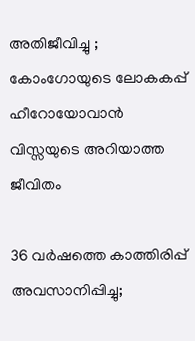അതിജീവിച്ചു ; കോംഗോയുടെ ലോകകപ്പ് ഹീറോയോവാന്‍ വിസ്സയുടെ അറിയാത്ത ജീവിതം

36 വർഷത്തെ കാത്തിരിപ്പ് അവസാനിപ്പിച്ചു;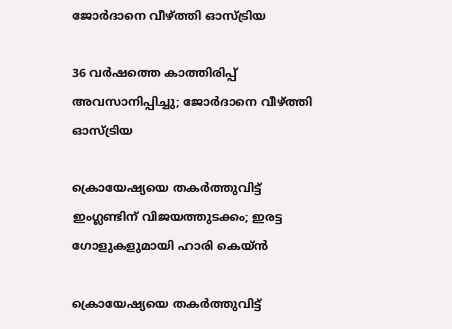ജോർദാനെ വീഴ്ത്തി ഓസ്ട്രിയ

36 വർഷത്തെ കാത്തിരിപ്പ് അവസാനിപ്പിച്ചു; ജോർദാനെ വീഴ്ത്തി ഓസ്ട്രിയ

ക്രൊയേഷ്യയെ തകർത്തുവിട്ട് ഇംഗ്ലണ്ടിന് വിജയത്തുടക്കം; ഇരട്ട ഗോളുകളുമായി ഹാരി കെയ്ൻ

ക്രൊയേഷ്യയെ തകർത്തുവിട്ട്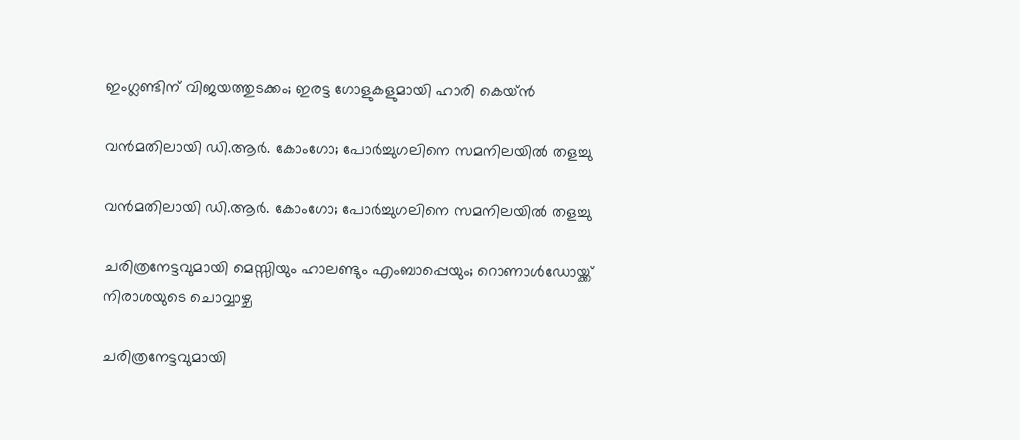ഇംഗ്ലണ്ടിന് വിജയത്തുടക്കം; ഇരട്ട ഗോളുകളുമായി ഹാരി കെയ്ൻ

വൻമതിലായി ഡി.ആർ. കോംഗോ; പോർച്ചുഗലിനെ സമനിലയിൽ തളച്ചു

വൻമതിലായി ഡി.ആർ. കോംഗോ; പോർച്ചുഗലിനെ സമനിലയിൽ തളച്ചു

ചരിത്രനേട്ടവുമായി മെസ്സിയും ഹാലണ്ടും എംബാപ്പെയും; റൊണാള്‍ഡോയ്ക്ക് നിരാശയുടെ ചൊവ്വാഴ്ച

ചരിത്രനേട്ടവുമായി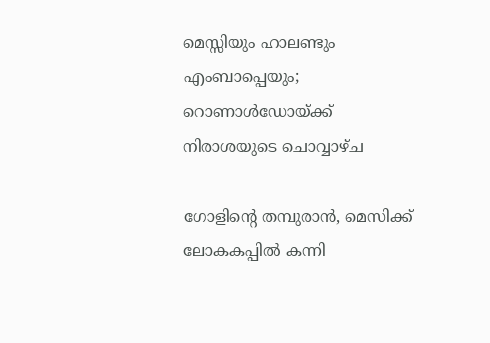മെസ്സിയും ഹാലണ്ടും എംബാപ്പെയും; റൊണാള്‍ഡോയ്ക്ക് നിരാശയുടെ ചൊവ്വാഴ്ച

ഗോളിന്റെ തമ്പുരാന്‍, മെസിക്ക്‌ ലോകകപ്പില്‍ കന്നി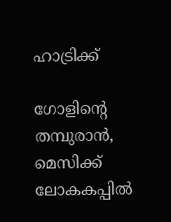ഹാട്രിക്ക്‌

ഗോളിന്റെ തമ്പുരാന്‍, മെസിക്ക്‌ ലോകകപ്പില്‍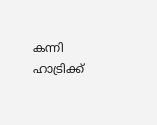കന്നി ഹാട്രിക്ക്‌